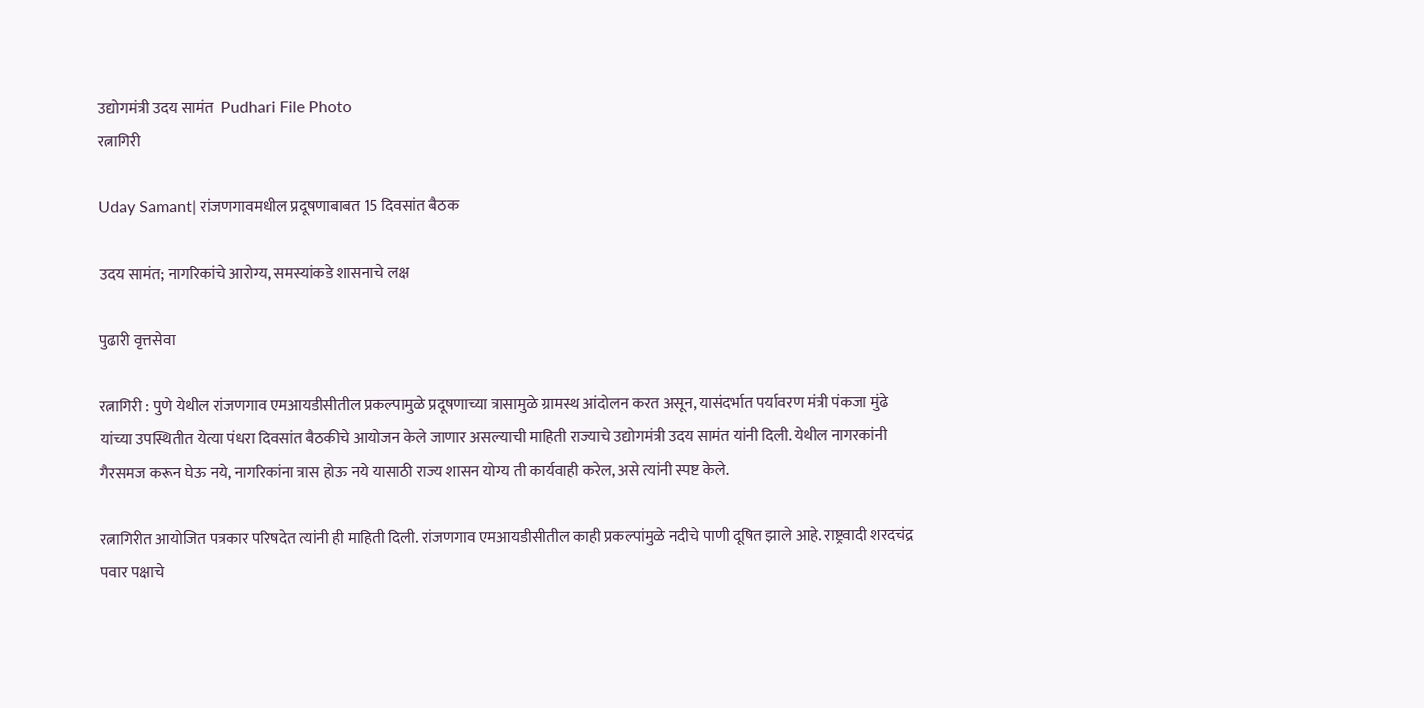उद्योगमंत्री उदय सामंत  Pudhari File Photo
रत्नागिरी

Uday Samant| रांजणगावमधील प्रदूषणाबाबत 15 दिवसांत बैठक

उदय सामंत; नागरिकांचे आरोग्य, समस्यांकडे शासनाचे लक्ष

पुढारी वृत्तसेवा

रत्नागिरी : पुणे येथील रांजणगाव एमआयडीसीतील प्रकल्पामुळे प्रदूषणाच्या त्रासामुळे ग्रामस्थ आंदोलन करत असून, यासंदर्भात पर्यावरण मंत्री पंकजा मुंढे यांच्या उपस्थितीत येत्या पंधरा दिवसांत बैठकीचे आयोजन केले जाणार असल्याची माहिती राज्याचे उद्योगमंत्री उदय सामंत यांनी दिली. येथील नागरकांनी गैरसमज करून घेऊ नये, नागरिकांना त्रास होऊ नये यासाठी राज्य शासन योग्य ती कार्यवाही करेल, असे त्यांनी स्पष्ट केले.

रत्नागिरीत आयोजित पत्रकार परिषदेत त्यांनी ही माहिती दिली. रांजणगाव एमआयडीसीतील काही प्रकल्पांमुळे नदीचे पाणी दूषित झाले आहे. राष्ट्रवादी शरदचंद्र पवार पक्षाचे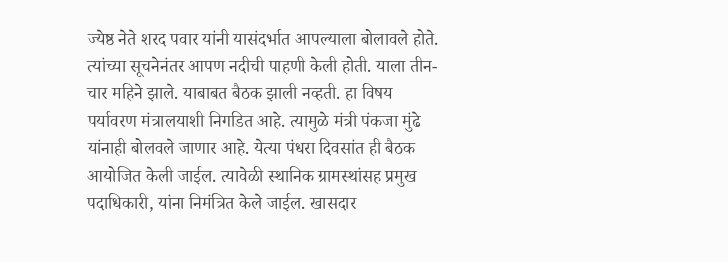ज्येष्ठ नेते शरद पवार यांनी यासंदर्भात आपल्याला बोलावले होते. त्यांच्या सूचनेनंतर आपण नदीची पाहणी केली होती. याला तीन-चार महिने झाले. याबाबत बैठक झाली नव्हती. हा विषय पर्यावरण मंत्रालयाशी निगडित आहे. त्यामुळे मंत्री पंकजा मुंढे यांनाही बोलवले जाणार आहे. येत्या पंधरा दिवसांत ही बैठक आयोजित केली जाईल. त्यावेळी स्थानिक ग्रामस्थांसह प्रमुख पदाधिकारी, यांना निमंत्रित केले जाईल. खासदार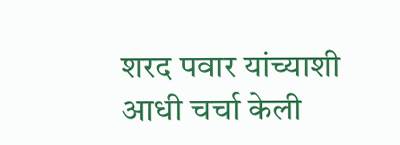शरद पवार यांच्याशी आधी चर्चा केली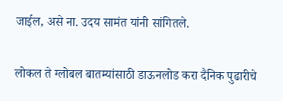जाईल, असे ना. उदय सामंत यांनी सांगितले.

लोकल ते ग्लोबल बातम्यांसाठी डाऊनलोड करा दैनिक पुढारीचे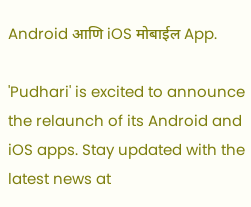Android आणि iOS मोबाईल App.

'Pudhari' is excited to announce the relaunch of its Android and iOS apps. Stay updated with the latest news at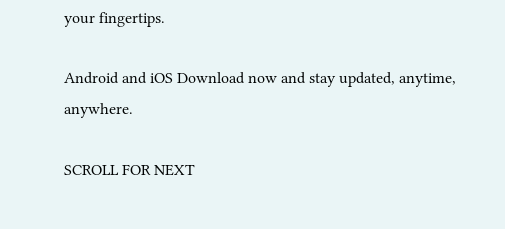your fingertips.

Android and iOS Download now and stay updated, anytime, anywhere.

SCROLL FOR NEXT